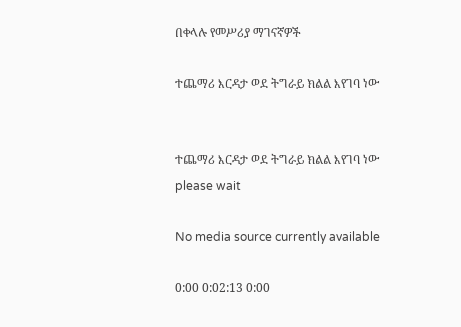በቀላሉ የመሥሪያ ማገናኛዎች

ተጨማሪ እርዳታ ወደ ትግራይ ክልል እየገባ ነው


ተጨማሪ እርዳታ ወደ ትግራይ ክልል እየገባ ነው
please wait

No media source currently available

0:00 0:02:13 0:00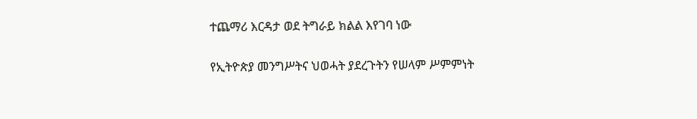ተጨማሪ እርዳታ ወደ ትግራይ ክልል እየገባ ነው

የኢትዮጵያ መንግሥትና ህወሓት ያደረጉትን የሠላም ሥምምነት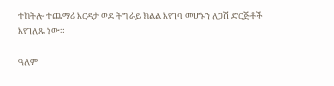ተከትሎ ተጨማሪ እርዳታ ወደ ትግራይ ክልል እየገባ መሆኑን ለጋሽ ድርጅቶች እየገለጹ ነው።

ዓለም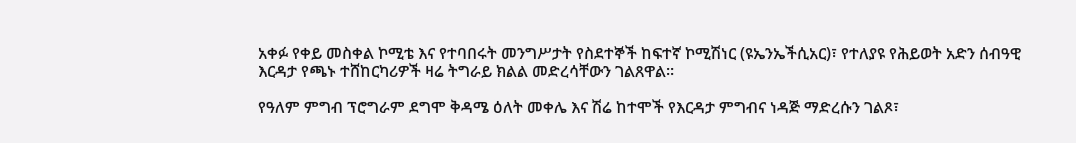አቀፉ የቀይ መስቀል ኮሚቴ እና የተባበሩት መንግሥታት የስደተኞች ከፍተኛ ኮሚሽነር (ዩኤንኤችሲአር)፣ የተለያዩ የሕይወት አድን ሰብዓዊ እርዳታ የጫኑ ተሸከርካሪዎች ዛሬ ትግራይ ክልል መድረሳቸውን ገልጸዋል፡፡

የዓለም ምግብ ፕሮግራም ደግሞ ቅዳሜ ዕለት መቀሌ እና ሽሬ ከተሞች የእርዳታ ምግብና ነዳጅ ማድረሱን ገልጾ፣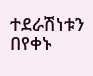ተደራሽነቱን በየቀኑ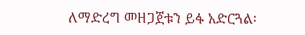ለማድረግ መዘጋጀቱን ይፋ አድርጓል፡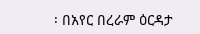፡ በአየር በረራም ዕርዳታ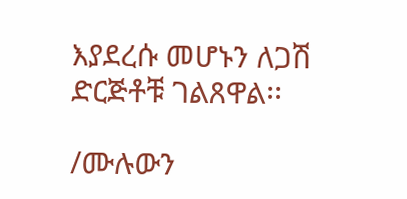እያደረሱ መሆኑን ለጋሽ ድርጅቶቹ ገልጸዋል፡፡

/ሙሉውን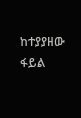ከተያያዘው ፋይል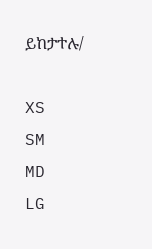ይከታተሉ/

XS
SM
MD
LG